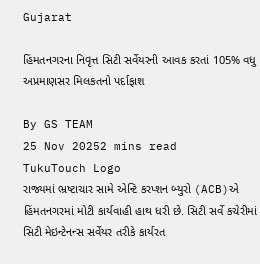Gujarat

હિંમતનગરના નિવૃત્ત સિટી સર્વેયરની આવક કરતાં 105% વધુ અપ્રમાણસર મિલકતનો પર્દાફાશ

By GS TEAM
25 Nov 20252 mins read
TukuTouch Logo
રાજ્યમાં ભ્રષ્ટાચાર સામે એન્ટિ કરપ્શન બ્યુરો (ACB)એ હિંમતનગરમાં મોટી કાર્યવાહી હાથ ધરી છે. સિટી સર્વે કચેરીમાં સિટી મેઇન્ટેનન્સ સર્વેયર તરીકે કાર્યરત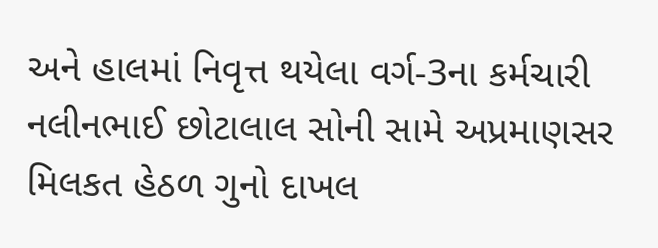અને હાલમાં નિવૃત્ત થયેલા વર્ગ-3ના કર્મચારી નલીનભાઈ છોટાલાલ સોની સામે અપ્રમાણસર મિલકત હેઠળ ગુનો દાખલ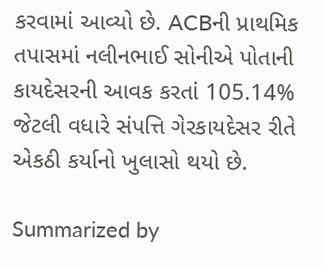કરવામાં આવ્યો છે. ACBની પ્રાથમિક તપાસમાં નલીનભાઈ સોનીએ પોતાની કાયદેસરની આવક કરતાં 105.14% જેટલી વધારે સંપત્તિ ગેરકાયદેસર રીતે એકઠી કર્યાનો ખુલાસો થયો છે.

Summarized by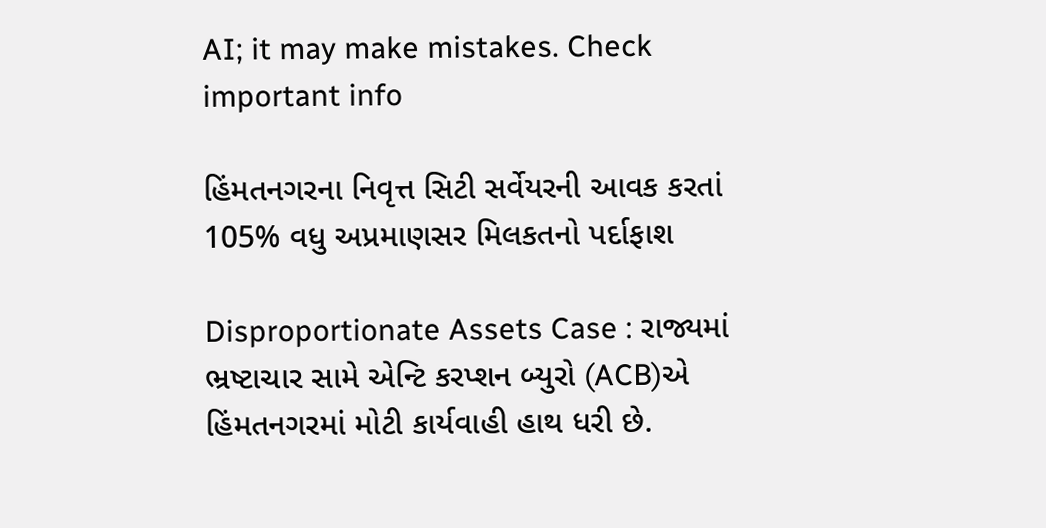AI; it may make mistakes. Check important info

હિંમતનગરના નિવૃત્ત સિટી સર્વેયરની આવક કરતાં 105% વધુ અપ્રમાણસર મિલકતનો પર્દાફાશ

Disproportionate Assets Case : રાજ્યમાં ભ્રષ્ટાચાર સામે એન્ટિ કરપ્શન બ્યુરો (ACB)એ હિંમતનગરમાં મોટી કાર્યવાહી હાથ ધરી છે.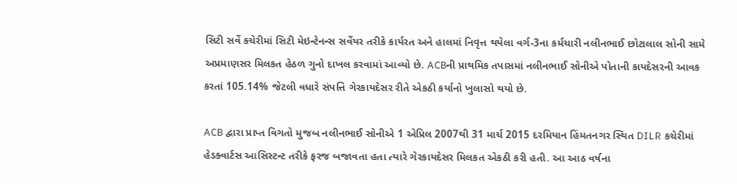સિટી સર્વે કચેરીમાં સિટી મેઇન્ટેનન્સ સર્વેયર તરીકે કાર્યરત અને હાલમાં નિવૃત્ત થયેલા વર્ગ-3ના કર્મચારી નલીનભાઈ છોટાલાલ સોની સામે અપ્રમાણસર મિલકત હેઠળ ગુનો દાખલ કરવામાં આવ્યો છે. ACBની પ્રાથમિક તપાસમાં નલીનભાઈ સોનીએ પોતાની કાયદેસરની આવક કરતાં 105.14% જેટલી વધારે સંપત્તિ ગેરકાયદેસર રીતે એકઠી કર્યાનો ખુલાસો થયો છે.

ACB દ્વારા પ્રાપ્ત વિગતો મુજબ નલીનભાઈ સોનીએ 1 એપ્રિલ 2007થી 31 માર્ચ 2015 દરમિયાન હિંમતનગર સ્થિત DILR કચેરીમાં હેડક્વાર્ટસ આસિસ્ટન્ટ તરીકે ફરજ બજાવતા હતા ત્યારે ગેરકાયદેસર મિલકત એકઠી કરી હતી. આ આઠ વર્ષના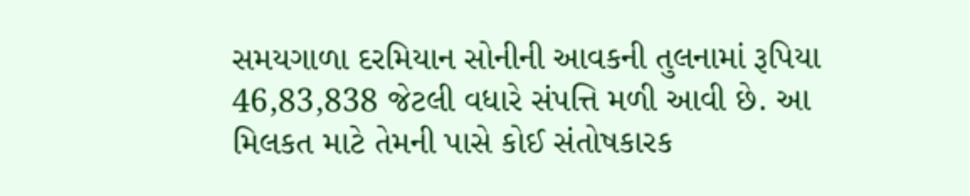સમયગાળા દરમિયાન સોનીની આવકની તુલનામાં રૂપિયા 46,83,838 જેટલી વધારે સંપત્તિ મળી આવી છે. આ મિલકત માટે તેમની પાસે કોઈ સંતોષકારક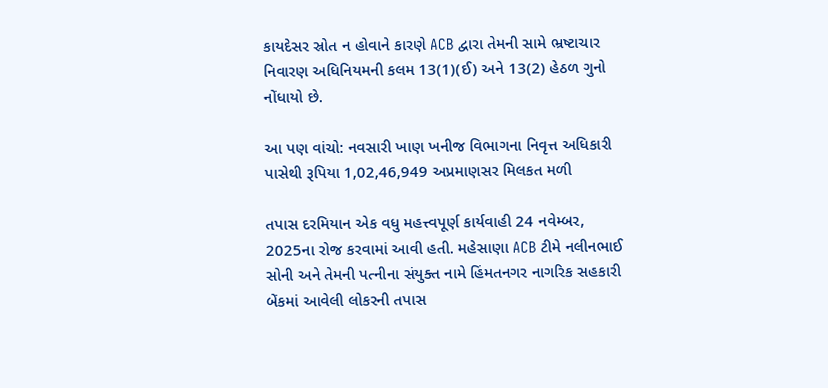કાયદેસર સ્રોત ન હોવાને કારણે ACB દ્વારા તેમની સામે ભ્રષ્ટાચાર નિવારણ અધિનિયમની કલમ 13(1)(ઈ) અને 13(2) હેઠળ ગુનો નોંધાયો છે.

આ પણ વાંચો: નવસારી ખાણ ખનીજ વિભાગના નિવૃત્ત અધિકારી પાસેથી રૂપિયા 1,02,46,949 અપ્રમાણસર મિલકત મળી

તપાસ દરમિયાન એક વધુ મહત્ત્વપૂર્ણ કાર્યવાહી 24 નવેમ્બર, 2025ના રોજ કરવામાં આવી હતી. મહેસાણા ACB ટીમે નલીનભાઈ સોની અને તેમની પત્નીના સંયુક્ત નામે હિંમતનગર નાગરિક સહકારી બેંકમાં આવેલી લોકરની તપાસ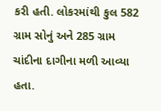કરી હતી. લોકરમાંથી કુલ 582 ગ્રામ સોનું અને 285 ગ્રામ ચાંદીના દાગીના મળી આવ્યા હતા.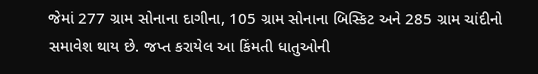જેમાં 277 ગ્રામ સોનાના દાગીના, 105 ગ્રામ સોનાના બિસ્કિટ અને 285 ગ્રામ ચાંદીનો સમાવેશ થાય છે. જપ્ત કરાયેલ આ કિંમતી ધાતુઓની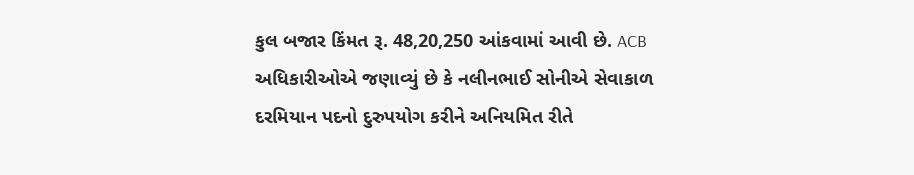કુલ બજાર કિંમત રૂ. 48,20,250 આંકવામાં આવી છે. ACB અધિકારીઓએ જણાવ્યું છે કે નલીનભાઈ સોનીએ સેવાકાળ દરમિયાન પદનો દુરુપયોગ કરીને અનિયમિત રીતે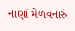નાણાં મેળવનારું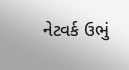નેટવર્ક ઉભું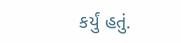કર્યું હતું.